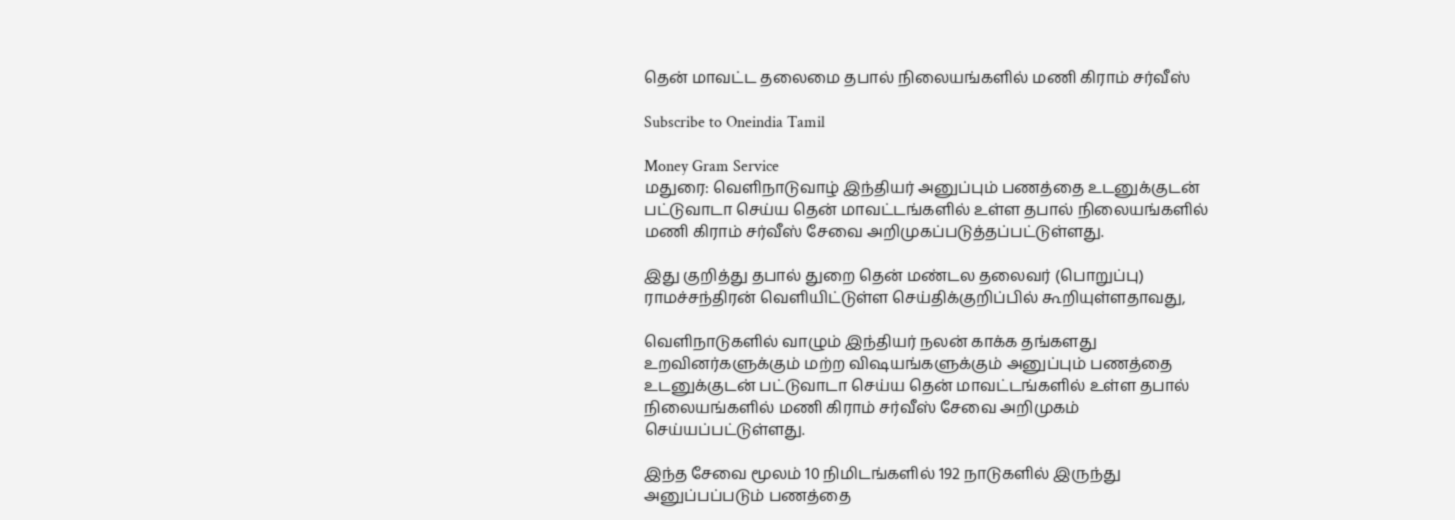தென் மாவட்ட தலைமை தபால் நிலையங்களில் மணி கிராம் சர்வீஸ்

Subscribe to Oneindia Tamil

Money Gram Service
மதுரை: வெளிநாடுவாழ் இந்தியர் அனுப்பும் பணத்தை உடனுக்குடன் பட்டுவாடா செய்ய தென் மாவட்டங்களில் உள்ள தபால் நிலையங்களில் மணி கிராம் சர்வீஸ் சேவை அறிமுகப்படுத்தப்பட்டுள்ளது.

இது குறித்து தபால் துறை தென் மண்டல தலைவர் (பொறுப்பு) ராமச்சந்திரன் வெளியிட்டுள்ள செய்திக்குறிப்பில் கூறியுள்ளதாவது,

வெளிநாடுகளில் வாழும் இந்தியர் நலன் காக்க தங்களது உறவினர்களுக்கும் மற்ற விஷயங்களுக்கும் அனுப்பும் பணத்தை உடனுக்குடன் பட்டுவாடா செய்ய தென் மாவட்டங்களில் உள்ள தபால் நிலையங்களில் மணி கிராம் சர்வீஸ் சேவை அறிமுகம் செய்யப்பட்டுள்ளது.

இந்த சேவை மூலம் 10 நிமிடங்களில் 192 நாடுகளில் இருந்து அனுப்பப்படும் பணத்தை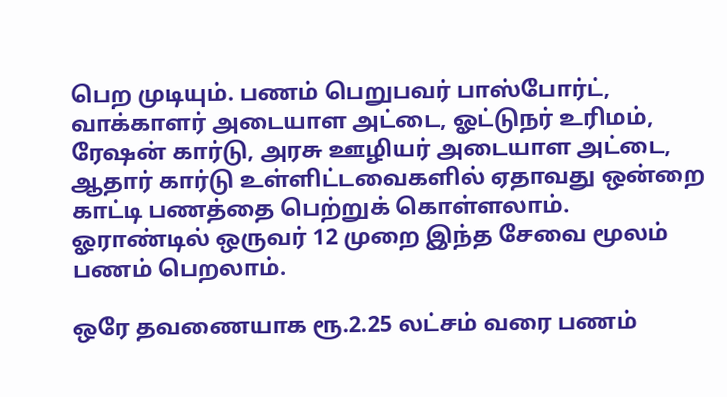பெற முடியும். பணம் பெறுபவர் பாஸ்போர்ட், வாக்காளர் அடையாள அட்டை, ஓட்டுநர் உரிமம், ரேஷன் கார்டு, அரசு ஊழியர் அடையாள அட்டை, ஆதார் கார்டு உள்ளிட்டவைகளில் ஏதாவது ஒன்றை காட்டி பணத்தை பெற்றுக் கொள்ளலாம். ஓராண்டில் ஒருவர் 12 முறை இந்த சேவை மூலம் பணம் பெறலாம்.

ஒரே தவணையாக ரூ.2.25 லட்சம் வரை பணம்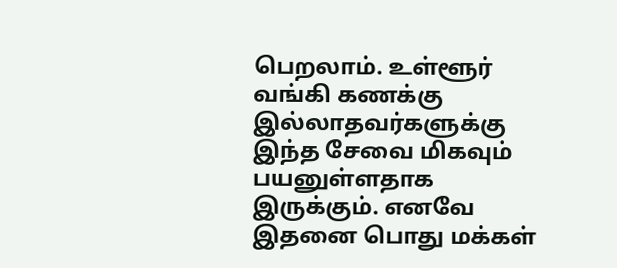பெறலாம். உள்ளூர் வங்கி கணக்கு இல்லாதவர்களுக்கு இந்த சேவை மிகவும் பயனுள்ளதாக இருக்கும். எனவே இதனை பொது மக்கள்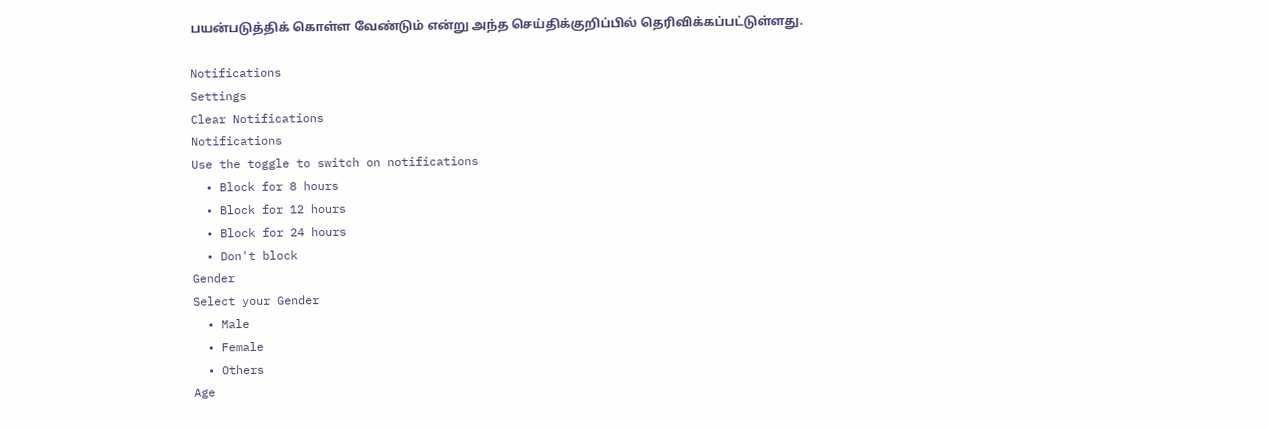பயன்படுத்திக் கொள்ள வேண்டும் என்று அந்த செய்திக்குறிப்பில் தெரிவிக்கப்பட்டுள்ளது.

Notifications
Settings
Clear Notifications
Notifications
Use the toggle to switch on notifications
  • Block for 8 hours
  • Block for 12 hours
  • Block for 24 hours
  • Don't block
Gender
Select your Gender
  • Male
  • Female
  • Others
Age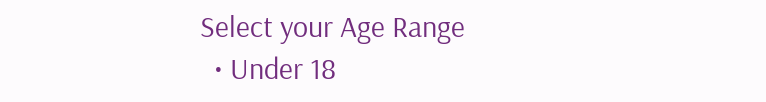Select your Age Range
  • Under 18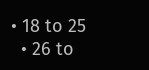• 18 to 25
  • 26 to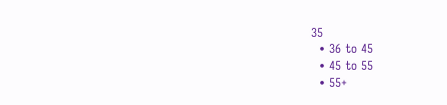35
  • 36 to 45
  • 45 to 55
  • 55+